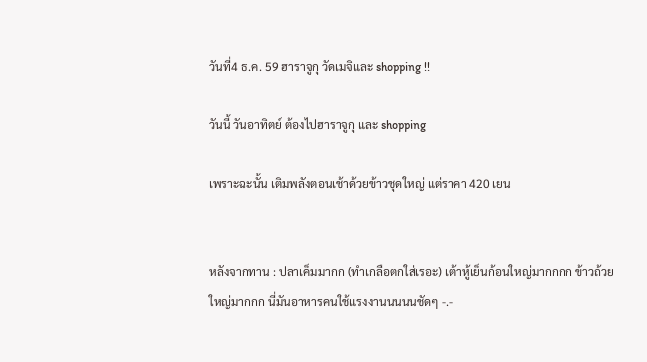วันที่4 ธ.ค. 59 ฮาราจูกุ วัดเมจิและ shopping !!

วันนี้ วันอาทิตย์ ต้องไปฮาราจูกุ และ shopping

เพราะฉะนั้น เติมพลังตอนเช้าด้วยข้าวชุดใหญ่ แต่ราคา 420 เยน


หลังจากทาน : ปลาเค็มมากก (ทำเกลือตกใส่เรอะ) เต้าหู้เย็นก้อนใหญ่มากกกก ข้าวถ้วยใหญ่มากกก นี่มันอาหารคนใช้แรงงานนนนนชัดๆ -.-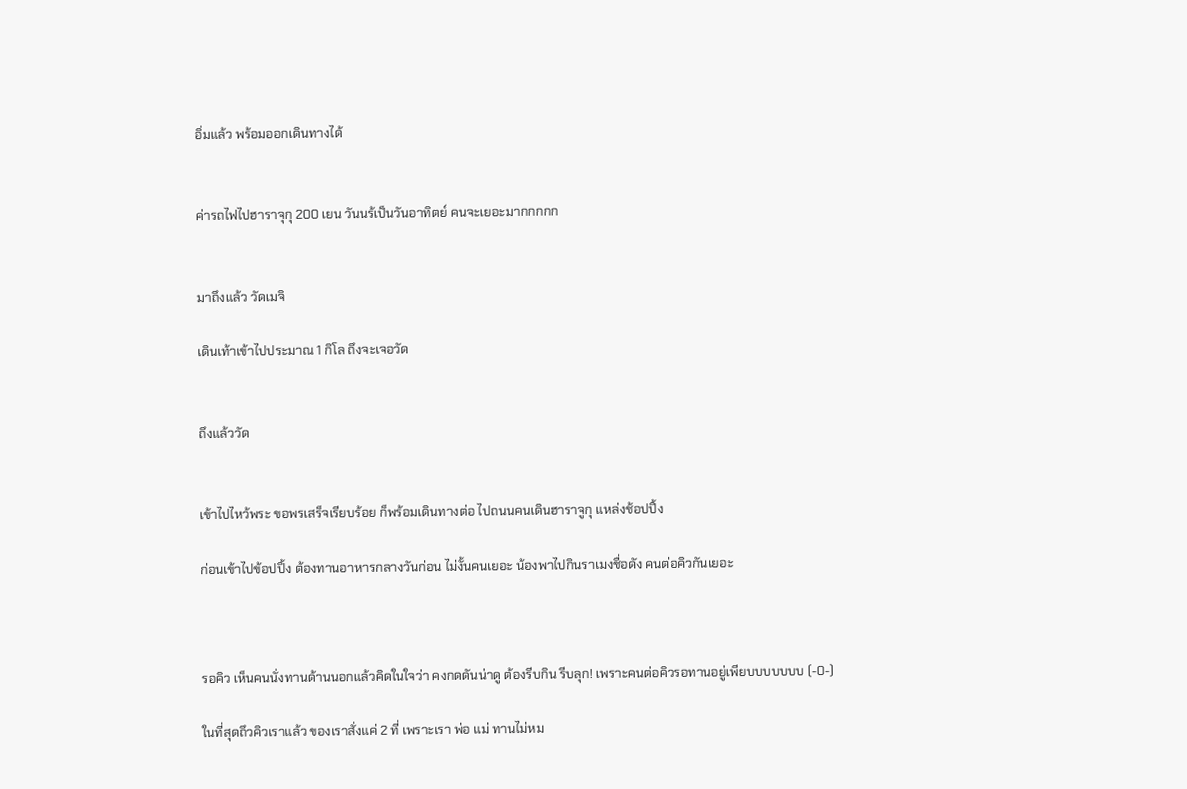อิ่มแล้ว พร้อมออกเดินทางได้


ค่ารถไฟไปฮาราจุกุ 200 เยน วันนร้เป็นวันอาทิตย์ คนจะเยอะมากกกกก


มาถึงแล้ว วัดเมจิ

เดินเท้าเข้าไปประมาณ 1 กิโล ถึงจะเจอวัด


ถึงแล้ววัด


เข้าไปไหว้พระ ขอพรเสร็จเรียบร้อย ก็พร้อมเดินทางต่อ ไปถนนคนเดินฮาราจูกุ แหล่งช้อปปิ้ง

ก่อนเข้าไปข้อปปิ้ง ต้องทานอาหารกลางวันก่อน ไม่งั้นคนเยอะ น้องพาไปกินราเมงชื่อดัง คนต่อคิวกันเยอะ



รอคิว เห็นคนนั่งทานด้านนอกแล้วคิดในใจว่า คงกดดันน่าดู ต้องรีบกิน รีบลุก! เพราะคนต่อคิวรอทานอยู่เพียบบบบบบบ (-0-)

ในที่สุดถึวคิวเราแล้ว ของเราสั่งแค่ 2 ที่ เพราะเรา พ่อ แม่ ทานไม่หม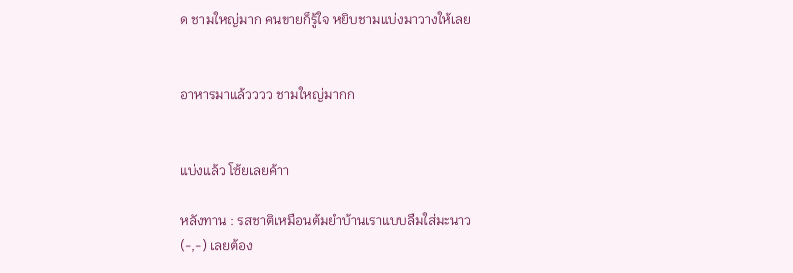ด ชามใหญ่มาก คนขายก็รู้ใจ หยิบชามแบ่งมาวางให้เลย


อาหารมาแล้วววว ชามใหญ่มากก


แบ่งแล้ว โซ้ยเลยค้าา

หลังทาน : รสชาติเหมือนต้มยำบ้านเราแบบลืมใส่มะนาว (-,-) เลยต้อง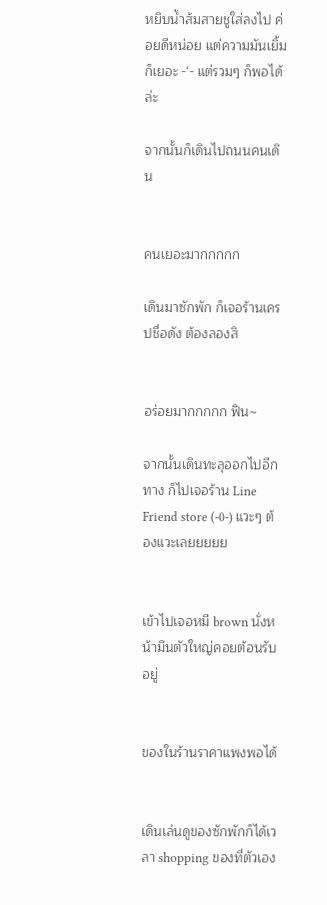หยิบน้ำส้มสายชูใส่ลงไป ค่อยดีหน่อย แต่ความมันเยิ้มก็เยอะ -‘- แต่รวมๆ ก็พอได้ล่ะ

จากนั้นก็เดินไปถนนคนเดิน


คนเยอะมากกกกก

เดินมาซักพัก ก็เจอร้านเครปชื่อดัง ต้องลองสิ


อร่อยมากกกกก ฟิน~

จากนั้นเดินทะลุออกไปอีกทาง ก็ไปเจอร้าน Line Friend store (-0-) แวะๆ ต้องแวะเลยยยยย


เข้าไปเจอหมี brown นั่งหน้ามึนตัวใหญ่คอยต้อนรับอยู่


ของในร้านราคาแพงพอได้


เดินเล่นดูของซักพักก็ได้เวลา shopping ของที่ตัวเอง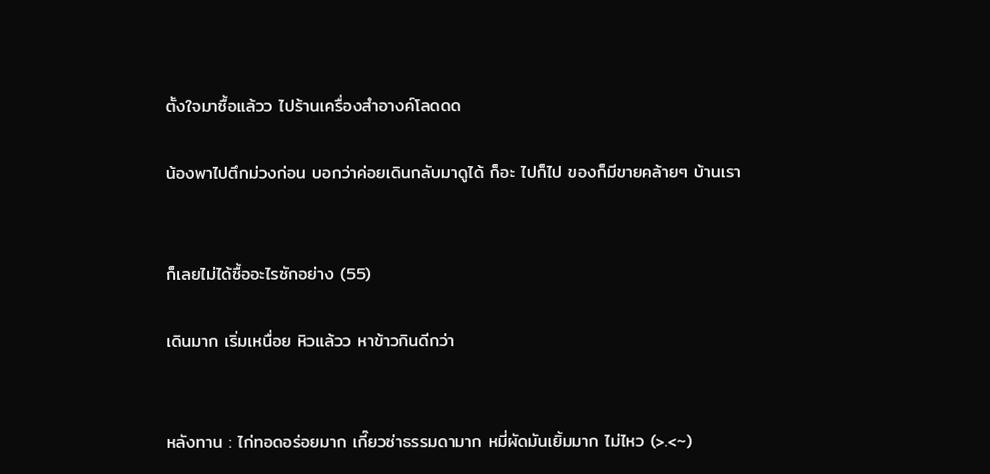ตั้งใจมาซื้อแล้วว ไปร้านเครื่องสำอางค์โลดดด

น้องพาไปตึกม่วงก่อน บอกว่าค่อยเดินกลับมาดูได้ ก็อะ ไปก็ไป ของก็มีขายคล้ายๆ บ้านเรา


ก็เลยไม่ได้ซื้ออะไรซักอย่าง (55)

เดินมาก เริ่มเหนื่อย หิวแล้วว หาข้าวกินดีกว่า


หลังทาน : ไก่ทอดอร่อยมาก เกี๊ยวซ่าธรรมดามาก หมี่ผัดมันเยิ้มมาก ไม่ไหว (>.<~)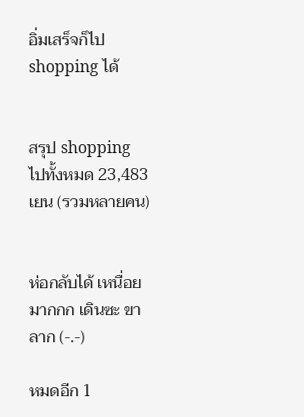อิ่มเสร็จก็ไป shopping ได้


สรุป shopping ไปทั้งหมด 23,483 เยน (รวมหลายคน)


ห่อกลับได้ เหนื่อยมากกก เดินซะ ขาลาก (-.-)

หมดอีก 1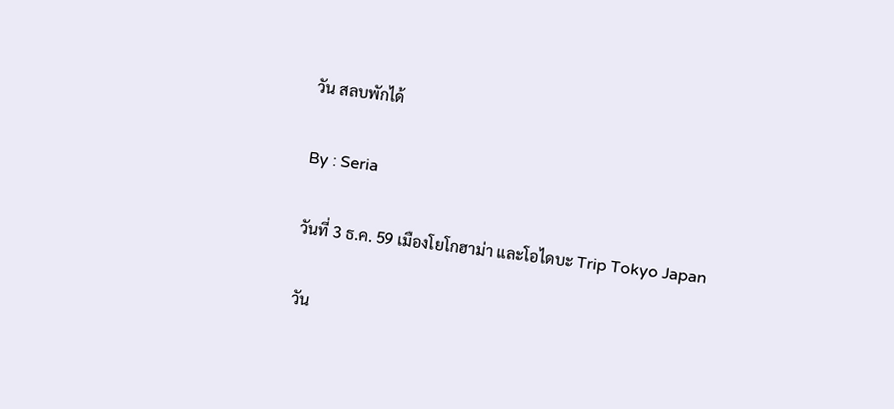วัน สลบพักได้

By : Seria

วันที่ 3 ธ.ค. 59 เมืองโยโกฮาม่า และโอไดบะ Trip Tokyo Japan

วัน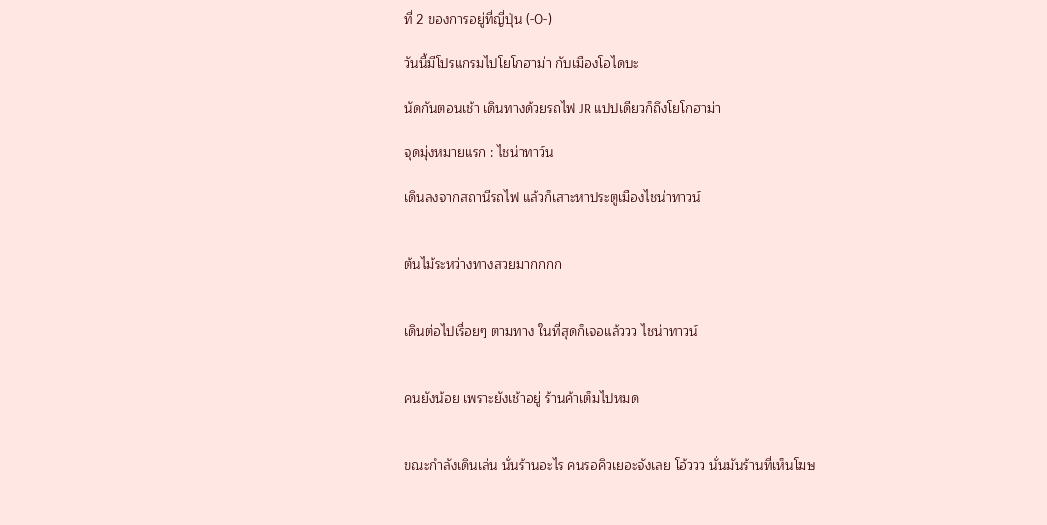ที่ 2 ของการอยู่ที่ญี่ปุ่น (-0-)

วันนี้มีโปรแกรมไปโยโกฮาม่า กับเมืองโอไดบะ

นัดกันตอนเช้า เดินทางด้วยรถไฟ JR แปปเดียวก็ถึงโยโกฮาม่า

จุดมุ่งหมายแรก : ไชน่าทาว์น

เดินลงจากสถานีรถไฟ แล้วก็เสาะหาประตูเมืองไชน่าทาวน์


ต้นไม้ระหว่างทางสวยมากกกก


เดินต่อไปเรื่อยๆ ตามทาง ในที่สุดก็เจอแล้ววว ไชน่าทาวน์


คนยังน้อย เพราะยังเช้าอยู่ ร้านค้าเต็มไปหมด


ขณะกำลังเดินเล่น นั่นร้านอะไร คนรอคิวเยอะจังเลย โอ้ววว นั่นมันร้านที่เห็นโฆษ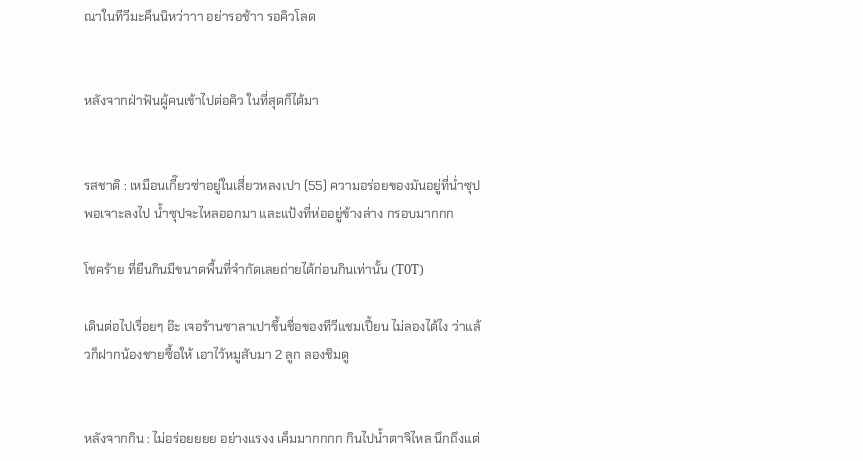ณาในทีวีมะคืนนิหว่าาา อย่ารอช้าา รอคิวโลด


หลังจากฝ่าฟันผู้คนเข้าไปต่อคิว ในที่สุดก็ได้มา


รสชาติ : เหมือนเกี๊ยวซ่าอยู่ในเสี่ยวหลงเปา (55) ความอร่อยของมันอยู่ที่น่ำซุป พอเจาะลงไป น้ำซุปจะไหลออกมา และแป้งที่ห่ออยู่ข้างล่าง กรอบมากกก

โชคร้าย ที่ยืนกินมีขนาดพื้นที่จำกัดเลยถ่ายได้ก่อนกินเท่านั้น (T0T)

เดินต่อไปเรื่อยๆ อ๊ะ เจอร้านซาลาเปาขึ้นชื่อของทีวีแชมเปี้ยน ไม่ลองได้ไง ว่าแล้วก็ฝากน้องชายซื้อให้ เอาไว้หมูสับมา 2 ลูก ลองชิมดู


หลังจากกิน : ไม่อร่อยยยย อย่างแรงง เค็มมากกกก กินไปน้ำตาจิไหล นึกถึงแต่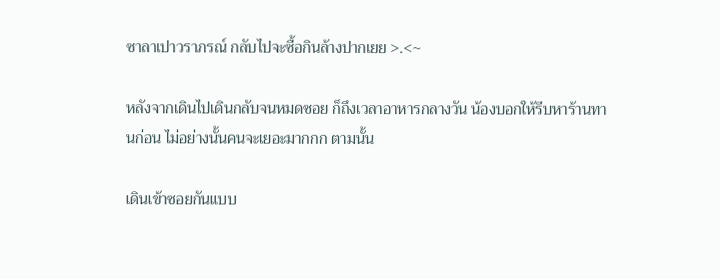ซาลาเปาวราภรณ์ กลับไปจะซื้อกินล้างปากเยย >.<~

หลังจากเดินไปเดินกลับจนหมดซอย ก็ถึงเวลาอาหารกลางวัน น้องบอกให้รีบหาร้านทานก่อน ไม่อย่างนั้นคนจะเยอะมากกก ตามนั้น

เดินเข้าซอยกันแบบ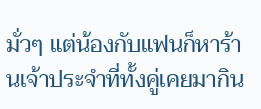มั่วๆ แต่น้องกับแฟนก็หาร้านเจ้าประจำที่ทั้งคู่เคยมากิน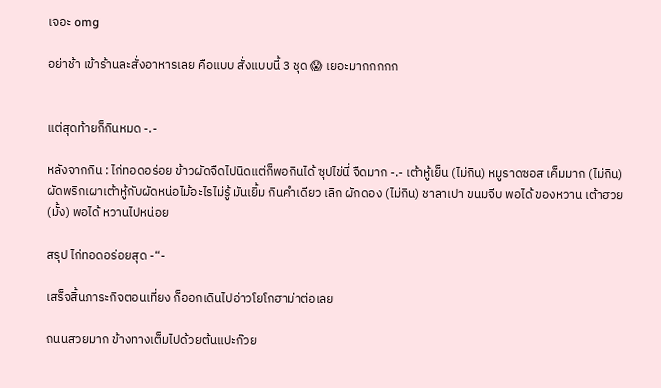เจอะ omg

อย่าช้า เข้าร้านละสั่งอาหารเลย คือแบบ สั่งแบบนี้ 3 ชุด 😱 เยอะมากกกกก


แต่สุดท้ายก็กินหมด -.-

หลังจากกิน : ไก่ทอดอร่อย ข้าวผัดจืดไปนิดแต่ก็พอกินได้ ซุปไข่นี่ จืดมาก -.- เต้าหู้เย็น (ไม่กิน) หมูราดซอส เค็มมาก (ไม่กิน) ผัดพริกเผาเต้าหู้กับผัดหน่อไม้อะไรไม่รู้ มันเยิ้ม กินคำเดียว เลิก ผักดอง (ไม่กิน) ชาลาเปา ขนมจีบ พอได้ ของหวาน เต้าฮวย (มั้ง) พอได้ หวานไปหน่อย

สรุป ไก่ทอดอร่อยสุด -“-

เสร็จสิ้นภาระกิจตอนเที่ยง ก็ออกเดินไปอ่าวโยโกฮาม่าต่อเลย

ถนนสวยมาก ข้างทางเต็มไปด้วยต้นแปะก๊วย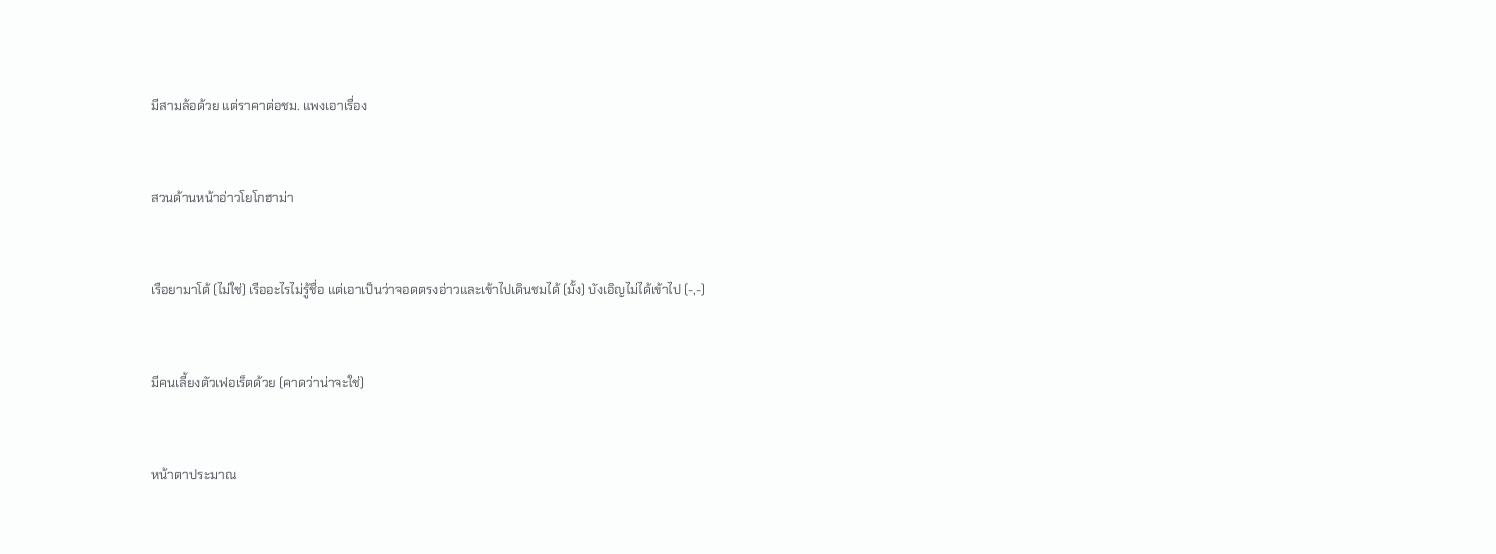มีสามล้อด้วย แต่ราคาต่อชม. แพงเอาเรื่อง


สวนด้านหน้าอ่าวโยโกฮาม่า


เรือยามาโต้ (ไม่ใช่) เรืออะไรไม่รู้ชื่อ แต่เอาเป็นว่าจอดตรงอ่าวและเข้าไปเดินชมได้ (มั้ง) บังเอิญไม่ได้เข้าไป (-,-)


มีคนเลี้ยงตัวเฟอเร็ตด้วย (คาดว่าน่าจะใช่)


หน้าตาประมาณ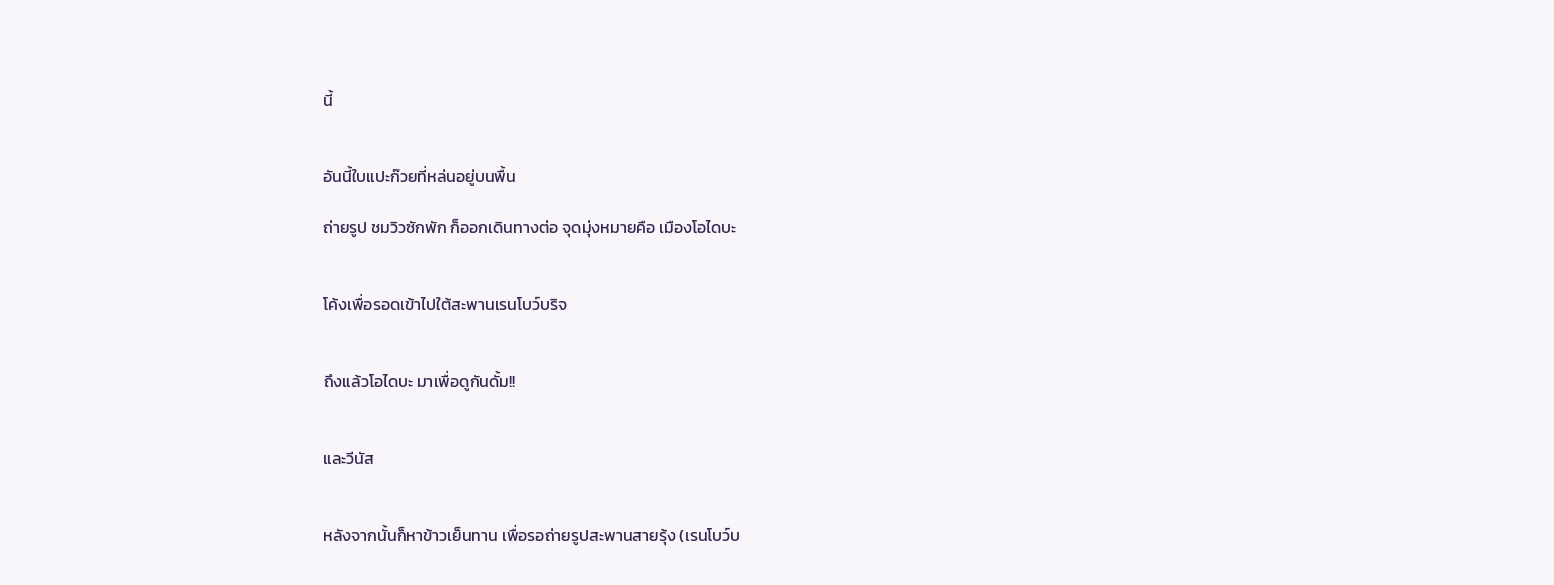นี้


อันนี้ใบแปะก๊วยที่หล่นอยู่บนพื้น

ถ่ายรูป ชมวิวซักพัก ก็ออกเดินทางต่อ จุดมุ่งหมายคือ เมืองโอไดบะ


โค้งเพื่อรอดเข้าไปใต้สะพานเรนโบว์บริจ


ถึงแล้วโอไดบะ มาเพื่อดูกันดั้ม!!


และวีนัส


หลังจากนั้นก็หาข้าวเย็นทาน เพื่อรอถ่ายรูปสะพานสายรุ้ง (เรนโบว์บ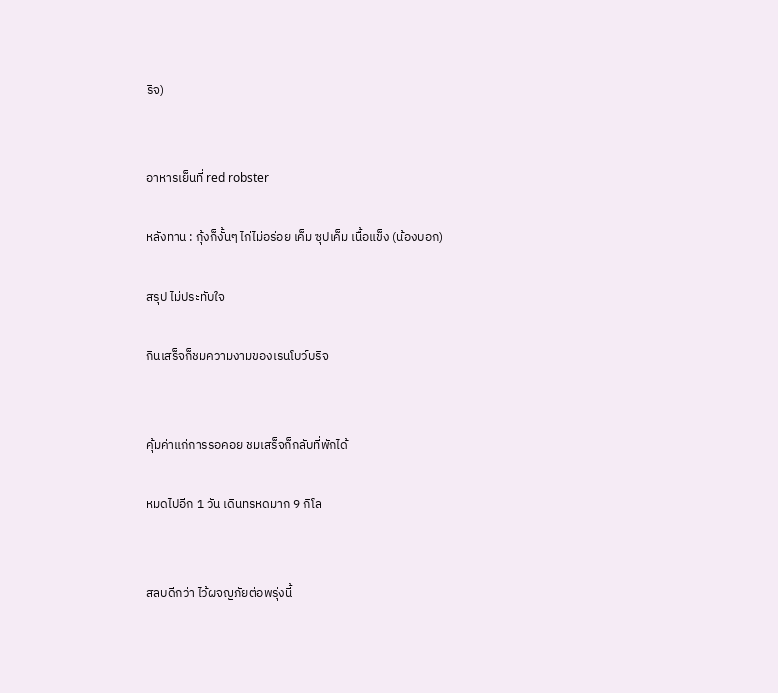ริจ)


อาหารเย็นที่ red robster

หลังทาน : กุ้งก็งั้นๆ ไก่ไม่อร่อย เค็ม ซุปเค็ม เนื้อแข็ง (น้องบอก)

สรุป ไม่ประทับใจ

กินเสร็จก็ชมความงามของเรนโบว์บริจ


คุ้มค่าแก่การรอคอย ชมเสร็จก็กลับที่พักได้

หมดไปอีก 1 วัน เดินทรหดมาก 9 กิโล


สลบดีกว่า ไว้ผจญภัยต่อพรุ่งนี้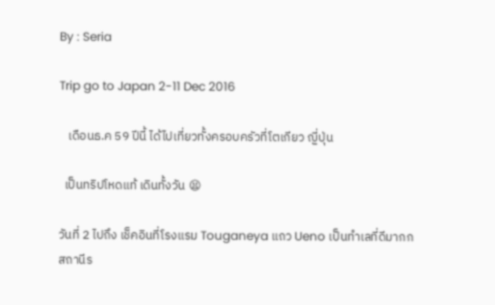By : Seria

Trip go to Japan 2-11 Dec 2016

   เดือนธ.ค 59 ปีนี้ ได้ไปเที่ยวทั้งครอบครัวที่โตเกียว ญี่ปุ่น

  เป็นทริปโหดแท้ เดินทั้งวัน 😫

วันที่ 2 ไปถึง เช็คอินที่โรงแรม Touganeya แถว Ueno เป็นทำเลที่ดีมากก สถานีร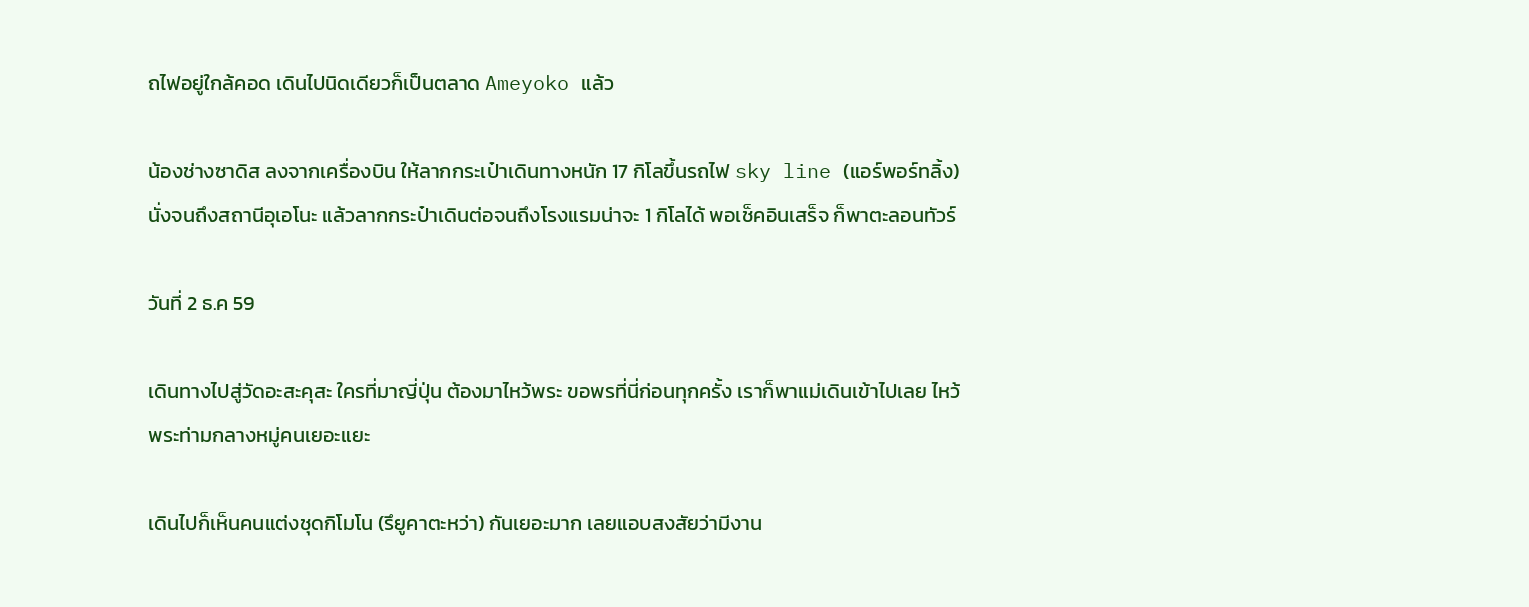ถไฟอยู่ใกล้คอด เดินไปนิดเดียวก็เป็นตลาด Ameyoko แล้ว

น้องช่างซาดิส ลงจากเครื่องบิน ให้ลากกระเป๋าเดินทางหนัก 17 กิโลขึ้นรถไฟ sky line (แอร์พอร์ทลิ้ง) นั่งจนถึงสถานีอุเอโนะ แล้วลากกระป๋าเดินต่อจนถึงโรงแรมน่าจะ 1 กิโลได้ พอเช็คอินเสร็จ ก็พาตะลอนทัวร์

วันที่ 2 ธ.ค 59

เดินทางไปสู่วัดอะสะคุสะ ใครที่มาญี่ปุ่น ต้องมาไหว้พระ ขอพรที่นี่ก่อนทุกครั้ง เราก็พาแม่เดินเข้าไปเลย ไหว้พระท่ามกลางหมู่คนเยอะแยะ

เดินไปก็เห็นคนแต่งชุดกิโมโน (รึยูคาตะหว่า) กันเยอะมาก เลยแอบสงสัยว่ามีงาน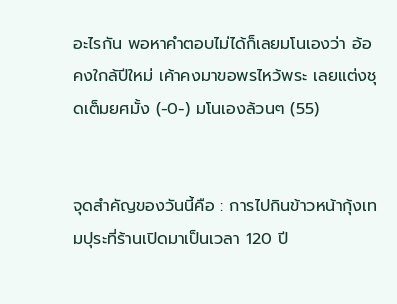อะไรกัน พอหาคำตอบไม่ได้ก็เลยมโนเองว่า อ้อ คงใกล้ปีใหม่ เค้าคงมาขอพรไหว้พระ เลยแต่งชุดเต็มยศมั้ง (-0-) มโนเองล้วนๆ (55)


จุดสำคัญของวันนี้คือ : การไปกินข้าวหน้ากุ้งเทมปุระที่ร้านเปิดมาเป็นเวลา 120 ปี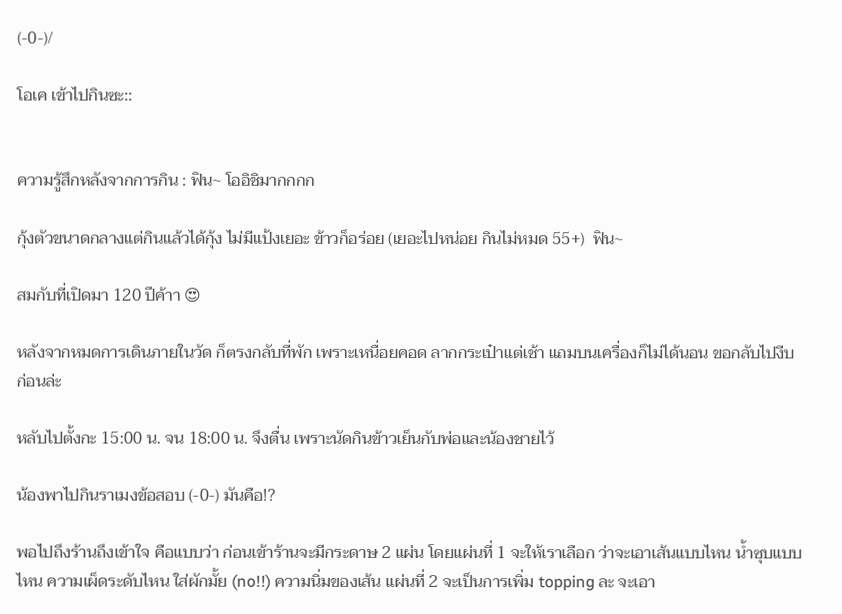(-0-)/

โอเค เข้าไปกินซะ::


ความรู้สึกหลังจากการกิน : ฟิน~ โออิชิมากกกก

กุ้งตัวขนาดกลางแต่กินแล้วได้กุ้ง ไม่มีแป้งเยอะ ข้าวก็อร่อย (เยอะไปหน่อย กินไม่หมด 55+)  ฟิน~

สมกับที่เปิดมา 120 ปีค้าา 😍

หลังจากหมดการเดินภายในวัด ก็ตรงกลับที่พัก เพราะเหนื่อยคอด ลากกระเป๋าแต่เช้า แถมบนเครื่องก็ไม่ได้นอน ขอกลับไปงีบก่อนล่ะ

หลับไปตั้งกะ 15:00 น. จน 18:00 น. จึงตื่น เพราะนัดกินข้าวเย็นกับพ่อและน้องชายไว้

น้องพาไปกินราเมงข้อสอบ (-0-) มันคือ!?

พอไปถึงร้านถึงเข้าใจ คือแบบว่า ก่อนเข้าร้านจะมีกระดาษ 2 แผ่น โดยแผ่นที่ 1 จะให้เราเลือก ว่าจะเอาเส้นแบบไหน น้ำซุบแบบไหน ความเผ็ดระดับไหน ใส่ผักมั้ย (no!!) ความนิ่มของเส้น แผ่นที่ 2 จะเป็นการเพิ่ม topping ละ จะเอา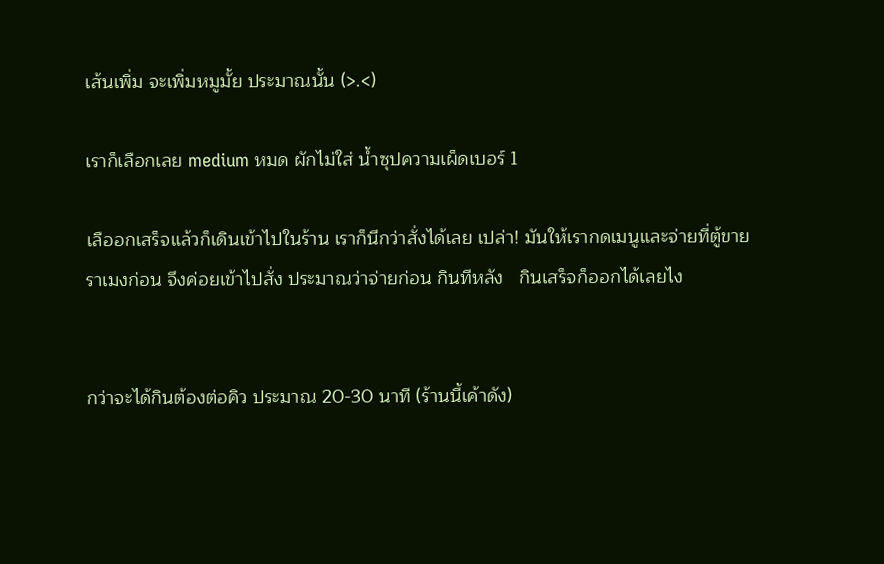เส้นเพิ่ม จะเพิ่มหมูมั้ย ประมาณนั้น (>.<)

เราก็เลือกเลย medium หมด ผักไม่ใส่ น้ำซุปความเผ็ดเบอร์ 1

เลืออกเสร็จแล้วก็เดินเข้าไปในร้าน เราก็นึกว่าสั่งได้เลย เปล่า! มันให้เรากดเมนูและจ่ายที่ตู้ขายราเมงก่อน จึงค่อยเข้าไปสั่ง ประมาณว่าจ่ายก่อน กินทีหลัง   กินเสร็จก็ออกได้เลยไง


กว่าจะได้กินต้องต่อคิว ประมาณ 20-30 นาที (ร้านนี้เค้าดัง)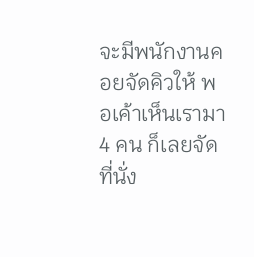จะมีพนักงานคอยจัดคิวให้ พอเค้าเห็นเรามา 4 คน ก็เลยจัดที่นั่ง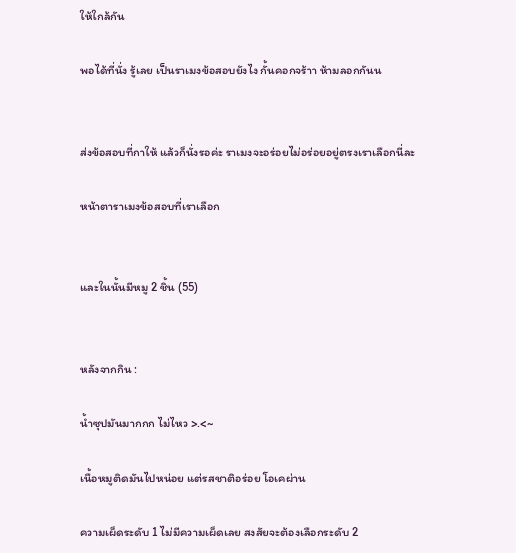ให้ใกล้กัน

พอได้ที่นั่ง รู้เลย เป็นราเมงข้อสอบยังไง กั้นคอกจร้าา ห้ามลอกกันน


ส่งข้อสอบที่กาให้ แล้วก็นั่งรอค่ะ ราเมงจะอร่อยไม่อร่อยอยู่ตรงเราเลือกนี่ละ

หน้าตาราเมงข้อสอบที่เราเลือก


และในนั้นมีหมู 2 ชิ้น (55)


หลังจากกิน :

น้ำซุปมันมากกก ไม่ไหว >.<~

เนื้อหมูติดมันไปหน่อย แต่รสชาติอร่อย โอเคผ่าน

ความเผ็ดระดับ 1 ไม่มีความเผ็ดเลย สงสัยจะต้องเลือกระดับ 2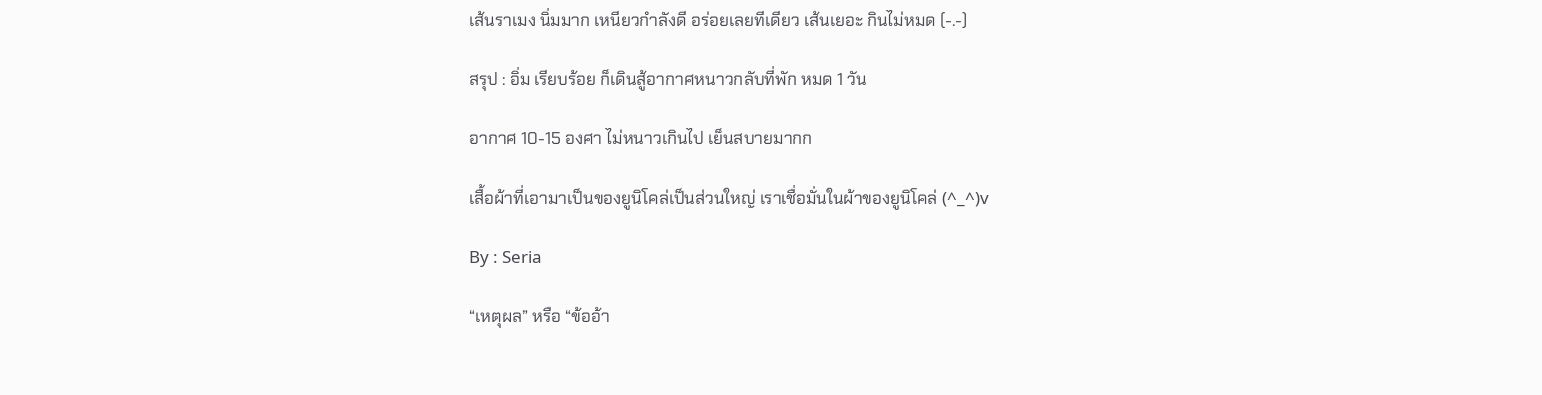เส้นราเมง นิ่มมาก เหนียวกำลังดี อร่อยเลยทีเดียว เส้นเยอะ กินไม่หมด (-.-)

สรุป : อิ่ม เรียบร้อย ก็เดินสู้อากาศหนาวกลับที่พัก หมด 1 วัน

อากาศ 10-15 องศา ไม่หนาวเกินไป เย็นสบายมากก

เสื้อผ้าที่เอามาเป็นของยูนิโคล่เป็นส่วนใหญ่ เราเชื่อมั่นในผ้าของยูนิโคล่ (^_^)v

By : Seria

“เหตุผล” หรือ “ข้ออ้า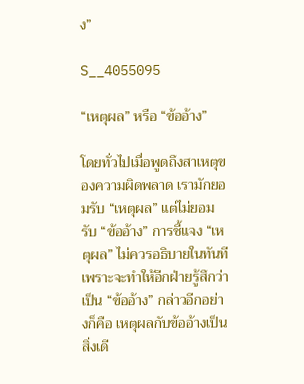ง”

S__4055095

“เหตุผล” หรือ “ข้ออ้าง”

โดยทั่วไปเมื่อพูดถึงสาเหตุของความผิดพลาด เรามักยอมรับ “เหตุผล” แต่ไม่ยอมรับ “ข้ออ้าง” การชี้แจง “เหตุผล” ไม่ควรอธิบายในทันที เพราะจะทำให้อีกฝ่ายรู้สึกว่าเป็น “ข้ออ้าง” กล่าวอีกอย่างก็คือ เหตุผลกับข้ออ้างเป็นสิ่งเดี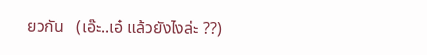ยวกัน   (เอ๊ะ..เอ๋ แล้วยังไงล่ะ ??)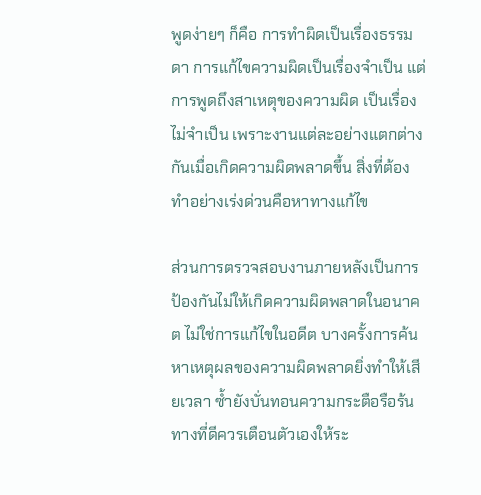พูดง่ายๆ ก็คือ การทำผิดเป็นเรื่องธรรมดา การแก้ไขความผิดเป็นเรื่องจำเป็น แต่การพูดถึงสาเหตุของความผิด เป็นเรื่องไม่จำเป็น เพราะงานแต่ละอย่างแตกต่างกันเมื่อเกิดความผิดพลาดขึ้น สิ่งที่ต้องทำอย่างเร่งด่วนคือหาทางแก้ไข

ส่วนการตรวจสอบงานภายหลังเป็นการป้องกันไม่ให้เกิดความผิดพลาดในอนาคต ไม่ใช่การแก้ไขในอดีต บางครั้งการค้นหาเหตุผลของความผิดพลาดยิ่งทำให้เสียเวลา ซ้ำยังบั่นทอนความกระตือรือร้น ทางที่ดีควรเตือนตัวเองให้ระ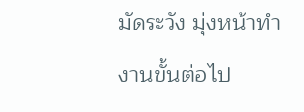มัดระวัง มุ่งหน้าทำงานขั้นต่อไป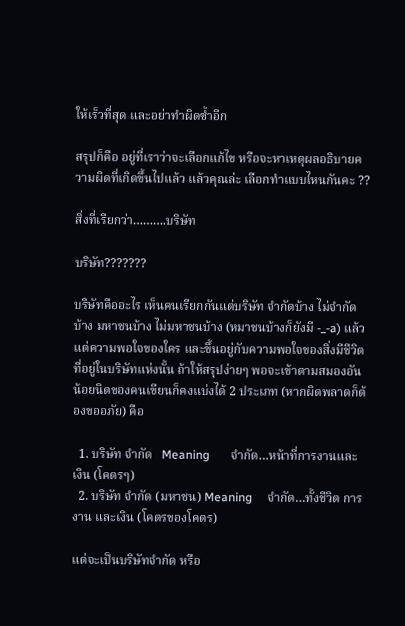ให้เร็วที่สุด และอย่าทำผิดซ้ำอีก

สรุปก็คือ อยู่ที่เราว่าจะเลือกแก้ไข หรือจะหาเหตุผลอธิบายความผิดที่เกิดขึ้นไปแล้ว แล้วคุณล่ะ เลือกทำแบบไหนกันคะ ??

สิ่งที่เรียกว่า……….บริษัท

บริษัท???????

บริษัทคืออะไร เห็นคนเรียกกันแต่บริษัท จำกัดบ้าง ไม่จำกัดบ้าง มหาชนบ้าง ไม่มหาชนบ้าง (หมาชนบ้างก็ยังมี -_-a) แล้วแต่ความพอใจของใคร และขึ้นอยู่กับความพอใจของสิ่งมีชีวิตที่อยู่ในบริษัทแห่งนั้น ถ้าให้สรุปง่ายๆ พอจะเข้าตามสมองอันน้อยนิดของคนเขียนก็คงแบ่งได้ 2 ประเภท (หากผิดพลาดก็ต้องขออภัย) คือ

  1. บริษัท จำกัด   Meaning       จำกัด…หน้าที่การงานและเงิน (โคตรๆ)
  2. บริษัท จำกัด (มหาชน) Meaning     จำกัด…ทั้งชีวิต การงาน และเงิน (โคตรของโคตร)

แต่จะเป็นบริษัทจำกัด หรือ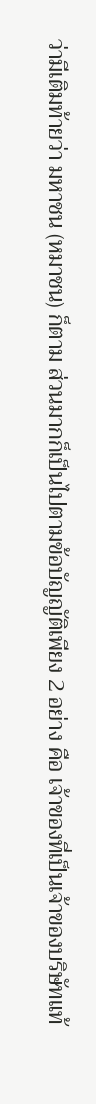ว่ามีเติมท้ายว่า มหาชน (หมาชน) ก็ตาม ส่วนมากก็เป็นไปตามข้อบัญญัติเพียง 2 อย่าง คือ เจ้าของที่เป็นเจ้าของบริษัทแท้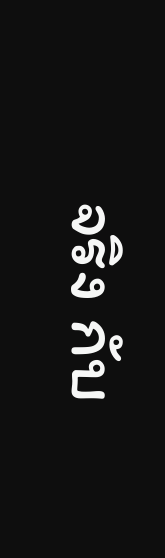จริง กับ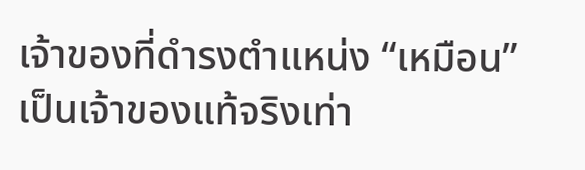เจ้าของที่ดำรงตำแหน่ง “เหมือน” เป็นเจ้าของแท้จริงเท่า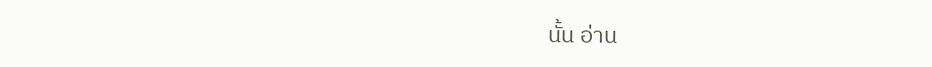นั้น อ่าน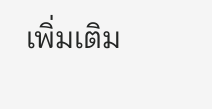เพิ่มเติม